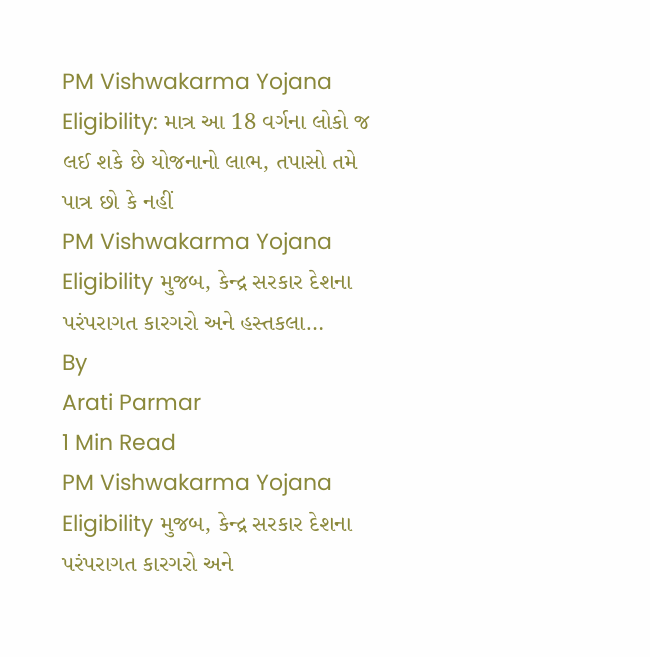PM Vishwakarma Yojana Eligibility: માત્ર આ 18 વર્ગના લોકો જ લઈ શકે છે યોજનાનો લાભ, તપાસો તમે પાત્ર છો કે નહીં
PM Vishwakarma Yojana Eligibility મુજબ, કેન્દ્ર સરકાર દેશના પરંપરાગત કારગરો અને હસ્તકલા…
By
Arati Parmar
1 Min Read
PM Vishwakarma Yojana Eligibility મુજબ, કેન્દ્ર સરકાર દેશના પરંપરાગત કારગરો અને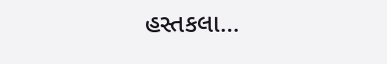હસ્તકલા…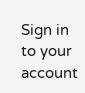Sign in to your account